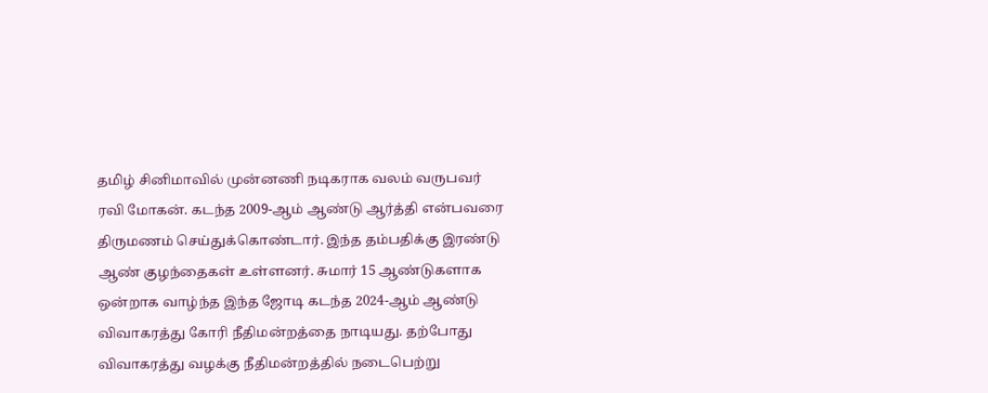தமிழ் சினிமாவில் முன்னணி நடிகராக வலம் வருபவர் ரவி மோகன். கடந்த 2009-ஆம் ஆண்டு ஆர்த்தி என்பவரை திருமணம் செய்துக்கொண்டார். இந்த தம்பதிக்கு இரண்டு ஆண் குழந்தைகள் உள்ளனர். சுமார் 15 ஆண்டுகளாக ஒன்றாக வாழ்ந்த இந்த ஜோடி கடந்த 2024-ஆம் ஆண்டு விவாகரத்து கோரி நீதிமன்றத்தை நாடியது. தற்போது விவாகரத்து வழக்கு நீதிமன்றத்தில் நடைபெற்று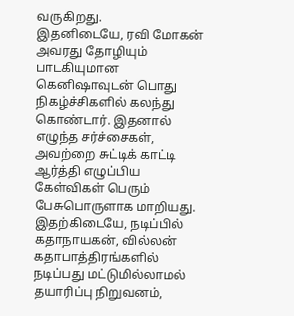வருகிறது.
இதனிடையே, ரவி மோகன் அவரது தோழியும் பாடகியுமான கெனிஷாவுடன் பொது நிகழ்ச்சிகளில் கலந்து கொண்டார். இதனால் எழுந்த சர்ச்சைகள், அவற்றை சுட்டிக் காட்டி ஆர்த்தி எழுப்பிய கேள்விகள் பெரும் பேசுபொருளாக மாறியது. இதற்கிடையே, நடிப்பில் கதாநாயகன், வில்லன் கதாபாத்திரங்களில் நடிப்பது மட்டுமில்லாமல் தயாரிப்பு நிறுவனம்,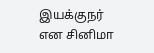இயக்குநர் என சினிமா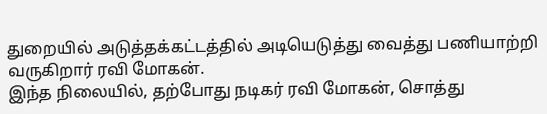துறையில் அடுத்தக்கட்டத்தில் அடியெடுத்து வைத்து பணியாற்றி வருகிறார் ரவி மோகன்.
இந்த நிலையில், தற்போது நடிகர் ரவி மோகன், சொத்து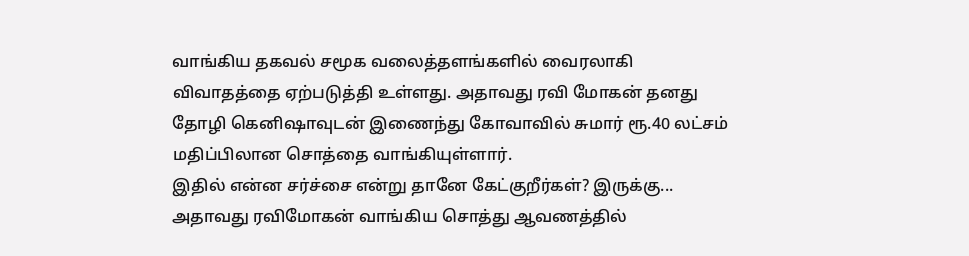வாங்கிய தகவல் சமூக வலைத்தளங்களில் வைரலாகி விவாதத்தை ஏற்படுத்தி உள்ளது. அதாவது ரவி மோகன் தனது தோழி கெனிஷாவுடன் இணைந்து கோவாவில் சுமார் ரூ.40 லட்சம் மதிப்பிலான சொத்தை வாங்கியுள்ளார்.
இதில் என்ன சர்ச்சை என்று தானே கேட்குறீர்கள்? இருக்கு... அதாவது ரவிமோகன் வாங்கிய சொத்து ஆவணத்தில்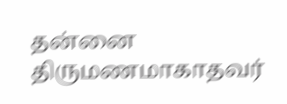தன்னை திருமணமாகாதவர்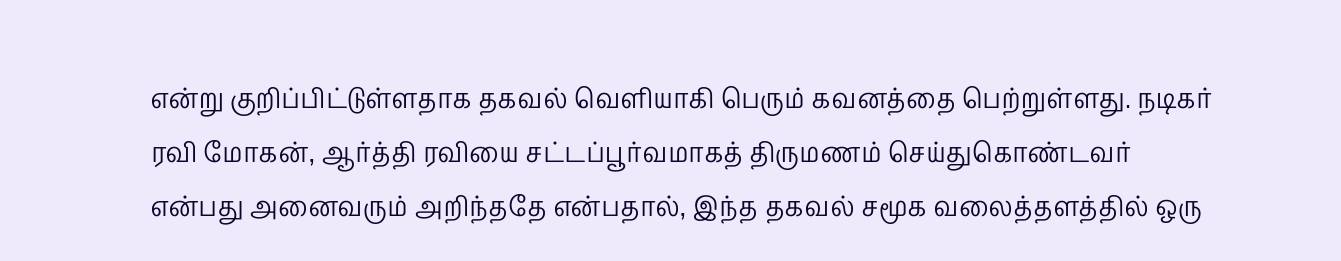என்று குறிப்பிட்டுள்ளதாக தகவல் வெளியாகி பெரும் கவனத்தை பெற்றுள்ளது. நடிகர் ரவி மோகன், ஆர்த்தி ரவியை சட்டப்பூர்வமாகத் திருமணம் செய்துகொண்டவர் என்பது அனைவரும் அறிந்ததே என்பதால், இந்த தகவல் சமூக வலைத்தளத்தில் ஒரு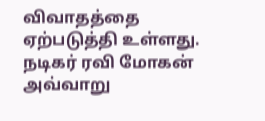விவாதத்தை ஏற்படுத்தி உள்ளது.
நடிகர் ரவி மோகன் அவ்வாறு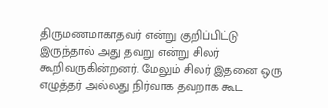திருமணமாகாதவர் என்று குறிப்பிட்டு இருந்தால் அது தவறு என்று சிலர் கூறிவருகின்றனர். மேலும் சிலர் இதனை ஒரு எழுத்தர் அல்லது நிர்வாக தவறாக கூட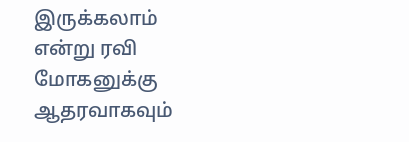இருக்கலாம் என்று ரவி மோகனுக்கு ஆதரவாகவும்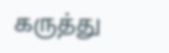கருத்து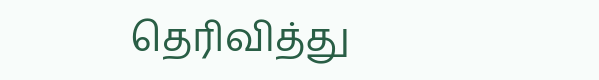தெரிவித்து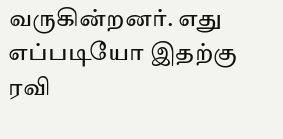வருகின்றனர். எது எப்படியோ இதற்கு ரவி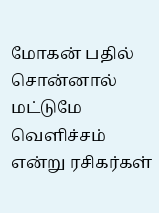மோகன் பதில் சொன்னால் மட்டுமே வெளிச்சம் என்று ரசிகர்கள்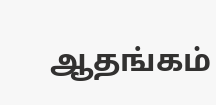ஆதங்கம்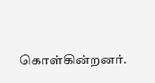கொள்கின்றனர்.